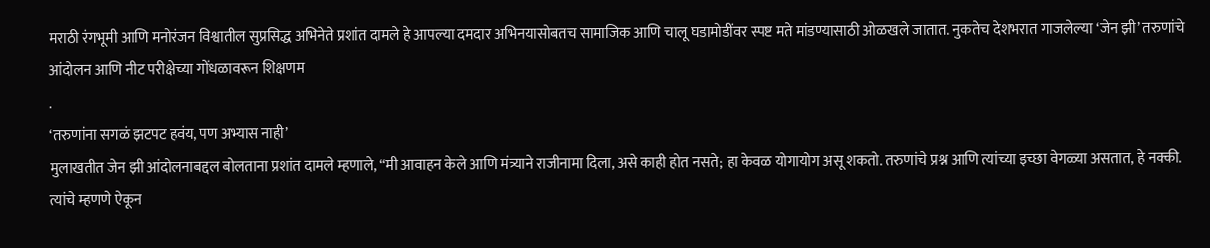मराठी रंगभूमी आणि मनोरंजन विश्वातील सुप्रसिद्ध अभिनेते प्रशांत दामले हे आपल्या दमदार अभिनयासोबतच सामाजिक आणि चालू घडामोडींवर स्पष्ट मते मांडण्यासाठी ओळखले जातात. नुकतेच देशभरात गाजलेल्या ‘जेन झी’ तरुणांचे आंदोलन आणि नीट परीक्षेच्या गोंधळावरून शिक्षणम
.
‘तरुणांना सगळं झटपट हवंय, पण अभ्यास नाही’
मुलाखतीत जेन झी आंदोलनाबद्दल बोलताना प्रशांत दामले म्हणाले, “मी आवाहन केले आणि मंत्र्याने राजीनामा दिला, असे काही होत नसते; हा केवळ योगायोग असू शकतो. तरुणांचे प्रश्न आणि त्यांच्या इच्छा वेगळ्या असतात, हे नक्की. त्यांचे म्हणणे ऐकून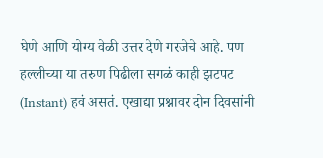घेणे आणि योग्य वेळी उत्तर देणे गरजेचे आहे. पण हल्लीच्या या तरुण पिढीला सगळं काही झटपट (Instant) हवं असतं. एखाद्या प्रश्नावर दोन दिवसांनी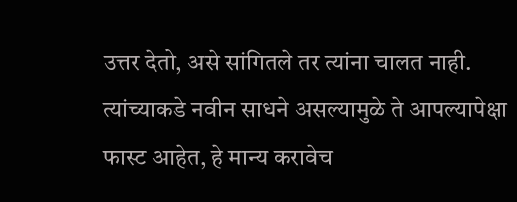उत्तर देतो, असे सांगितले तर त्यांना चालत नाही. त्यांच्याकडे नवीन साधने असल्यामुळे ते आपल्यापेक्षा फास्ट आहेत, हे मान्य करावेच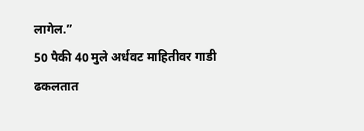लागेल.”
50 पैकी 40 मुले अर्धवट माहितीवर गाडी ढकलतात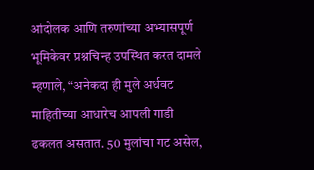आंदोलक आणि तरुणांच्या अभ्यासपूर्ण भूमिकेवर प्रश्नचिन्ह उपस्थित करत दामले म्हणाले, “अनेकदा ही मुले अर्धवट माहितीच्या आधारेच आपली गाडी ढकलत असतात. 50 मुलांचा गट असेल,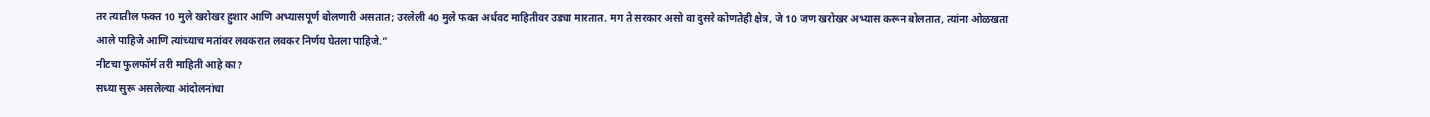तर त्यातील फक्त 10 मुले खरोखर हुशार आणि अभ्यासपूर्ण बोलणारी असतात; उरलेली 40 मुले फक्त अर्धवट माहितीवर उड्या मारतात. मग ते सरकार असो वा दुसरे कोणतेही क्षेत्र, जे 10 जण खरोखर अभ्यास करून बोलतात, त्यांना ओळखता आले पाहिजे आणि त्यांच्याच मतांवर लवकरात लवकर निर्णय घेतला पाहिजे.”
नीटचा फुलफॉर्म तरी माहिती आहे का?
सध्या सुरू असलेल्या आंदोलनांचा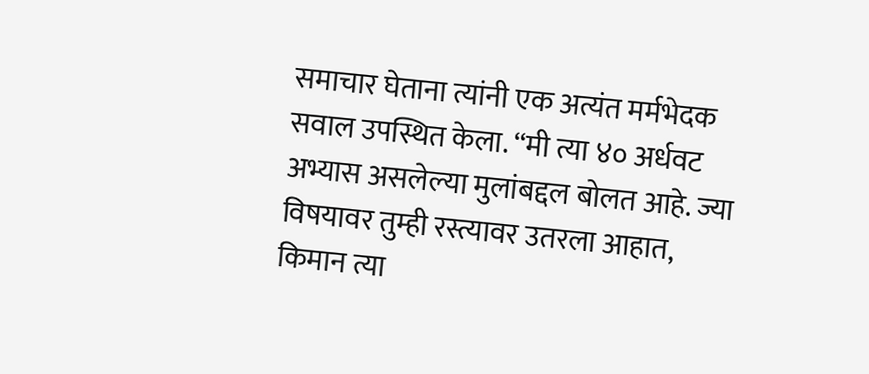समाचार घेताना त्यांनी एक अत्यंत मर्मभेदक सवाल उपस्थित केला. “मी त्या ४० अर्धवट अभ्यास असलेल्या मुलांबद्दल बोलत आहे. ज्या विषयावर तुम्ही रस्त्यावर उतरला आहात, किमान त्या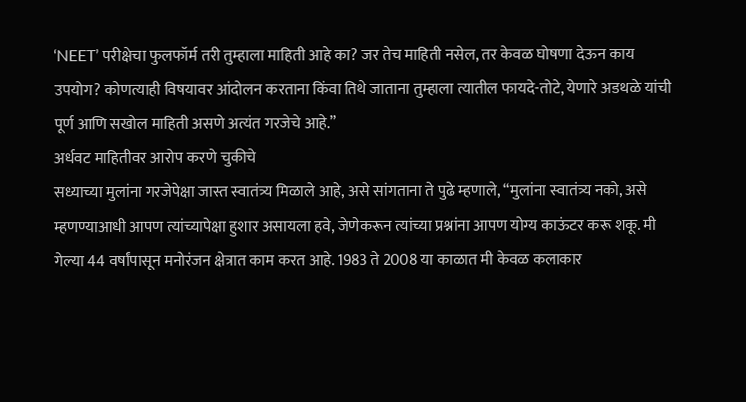‘NEET’ परीक्षेचा फुलफॉर्म तरी तुम्हाला माहिती आहे का? जर तेच माहिती नसेल, तर केवळ घोषणा देऊन काय उपयोग? कोणत्याही विषयावर आंदोलन करताना किंवा तिथे जाताना तुम्हाला त्यातील फायदे-तोटे, येणारे अडथळे यांची पूर्ण आणि सखोल माहिती असणे अत्यंत गरजेचे आहे.”
अर्धवट माहितीवर आरोप करणे चुकीचे
सध्याच्या मुलांना गरजेपेक्षा जास्त स्वातंत्र्य मिळाले आहे, असे सांगताना ते पुढे म्हणाले, “मुलांना स्वातंत्र्य नको, असे म्हणण्याआधी आपण त्यांच्यापेक्षा हुशार असायला हवे, जेणेकरून त्यांच्या प्रश्नांना आपण योग्य काऊंटर करू शकू. मी गेल्या 44 वर्षांपासून मनोरंजन क्षेत्रात काम करत आहे. 1983 ते 2008 या काळात मी केवळ कलाकार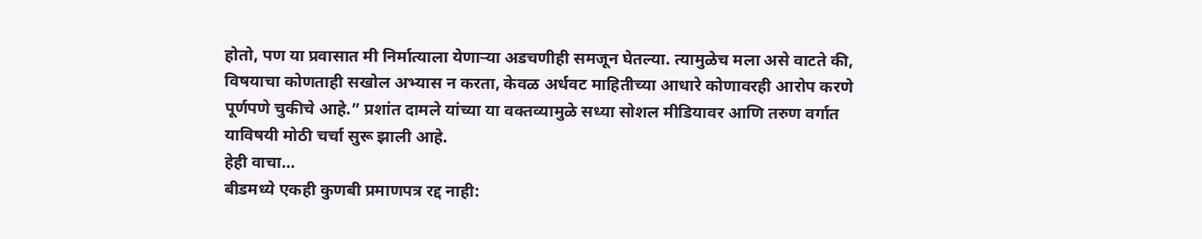होतो, पण या प्रवासात मी निर्मात्याला येणाऱ्या अडचणीही समजून घेतल्या. त्यामुळेच मला असे वाटते की, विषयाचा कोणताही सखोल अभ्यास न करता, केवळ अर्धवट माहितीच्या आधारे कोणावरही आरोप करणे पूर्णपणे चुकीचे आहे.” प्रशांत दामले यांच्या या वक्तव्यामुळे सध्या सोशल मीडियावर आणि तरुण वर्गात याविषयी मोठी चर्चा सुरू झाली आहे.
हेही वाचा…
बीडमध्ये एकही कुणबी प्रमाणपत्र रद्द नाही: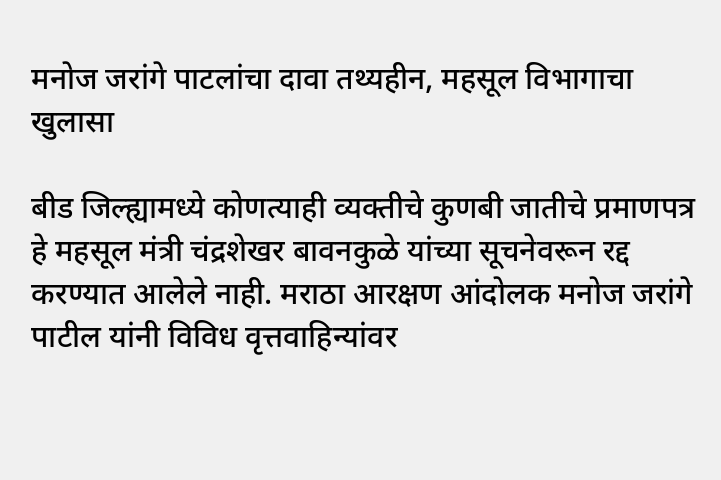मनोज जरांगे पाटलांचा दावा तथ्यहीन, महसूल विभागाचा खुलासा

बीड जिल्ह्यामध्ये कोणत्याही व्यक्तीचे कुणबी जातीचे प्रमाणपत्र हे महसूल मंत्री चंद्रशेखर बावनकुळे यांच्या सूचनेवरून रद्द करण्यात आलेले नाही. मराठा आरक्षण आंदोलक मनोज जरांगे पाटील यांनी विविध वृत्तवाहिन्यांवर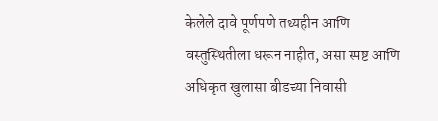केलेले दावे पूर्णपणे तथ्यहीन आणि वस्तुस्थितीला धरून नाहीत, असा स्पष्ट आणि अधिकृत खुलासा बीडच्या निवासी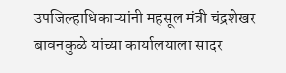उपजिल्हाधिकाऱ्यांनी महसूल मंत्री चंद्रशेखर बावनकुळे यांच्या कार्यालयाला सादर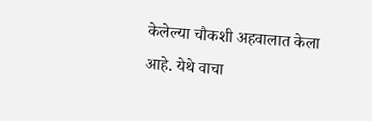केलेल्या चौकशी अहवालात केला आहे. येथे वाचा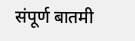संपूर्ण बातमी